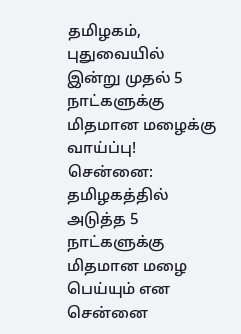தமிழகம், புதுவையில் இன்று முதல் 5 நாட்களுக்கு மிதமான மழைக்கு வாய்ப்பு!
சென்னை: தமிழகத்தில் அடுத்த 5 நாட்களுக்கு மிதமான மழை பெய்யும் என சென்னை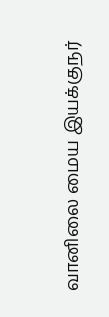வானிலை மைய இயக்குநர்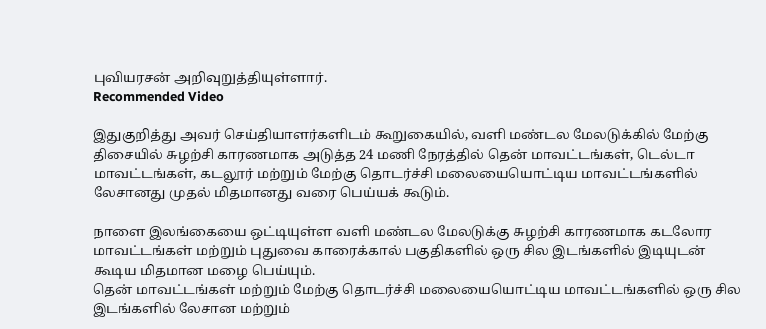புவியரசன் அறிவுறுத்தியுள்ளார்.
Recommended Video

இதுகுறித்து அவர் செய்தியாளர்களிடம் கூறுகையில், வளி மண்டல மேலடுக்கில் மேற்கு திசையில் சுழற்சி காரணமாக அடுத்த 24 மணி நேரத்தில் தென் மாவட்டங்கள், டெல்டா மாவட்டங்கள், கடலூர் மற்றும் மேற்கு தொடர்ச்சி மலையையொட்டிய மாவட்டங்களில் லேசானது முதல் மிதமானது வரை பெய்யக் கூடும்.

நாளை இலங்கையை ஒட்டியுள்ள வளி மண்டல மேலடுக்கு சுழற்சி காரணமாக கடலோர மாவட்டங்கள் மற்றும் புதுவை காரைக்கால் பகுதிகளில் ஒரு சில இடங்களில் இடியுடன் கூடிய மிதமான மழை பெய்யும்.
தென் மாவட்டங்கள் மற்றும் மேற்கு தொடர்ச்சி மலையையொட்டிய மாவட்டங்களில் ஒரு சில இடங்களில் லேசான மற்றும்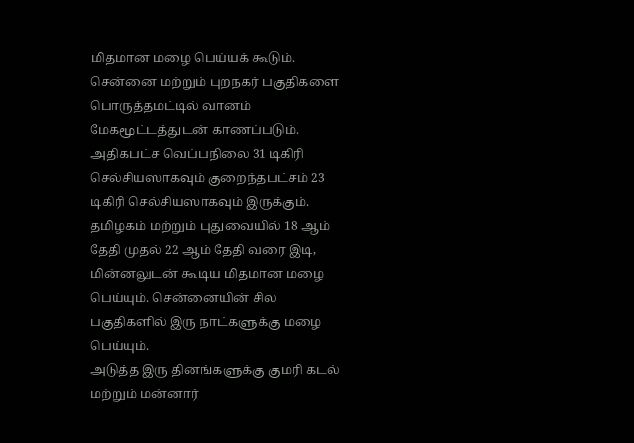மிதமான மழை பெய்யக் கூடும். சென்னை மற்றும் புறநகர் பகுதிகளை பொருத்தமட்டில் வானம் மேகமூட்டத்துடன் காணப்படும்.
அதிகபட்ச வெப்பநிலை 31 டிகிரி செல்சியஸாகவும் குறைந்தபட்சம் 23 டிகிரி செல்சியஸாகவும் இருக்கும். தமிழகம் மற்றும் புதுவையில் 18 ஆம் தேதி முதல் 22 ஆம் தேதி வரை இடி, மின்னலுடன் கூடிய மிதமான மழை பெய்யும். சென்னையின் சில பகுதிகளில் இரு நாட்களுக்கு மழை பெய்யும்.
அடுத்த இரு தினங்களுக்கு குமரி கடல் மற்றும் மன்னார்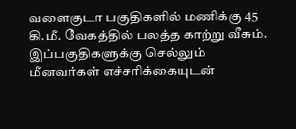வளைகுடா பகுதிகளில் மணிக்கு 45 கி.மீ. வேகத்தில் பலத்த காற்று வீசும். இப்பகுதிகளுக்கு செல்லும் மீனவர்கள் எச்சரிக்கையுடன்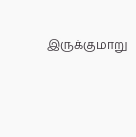இருக்குமாறு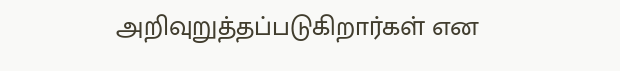அறிவுறுத்தப்படுகிறார்கள் என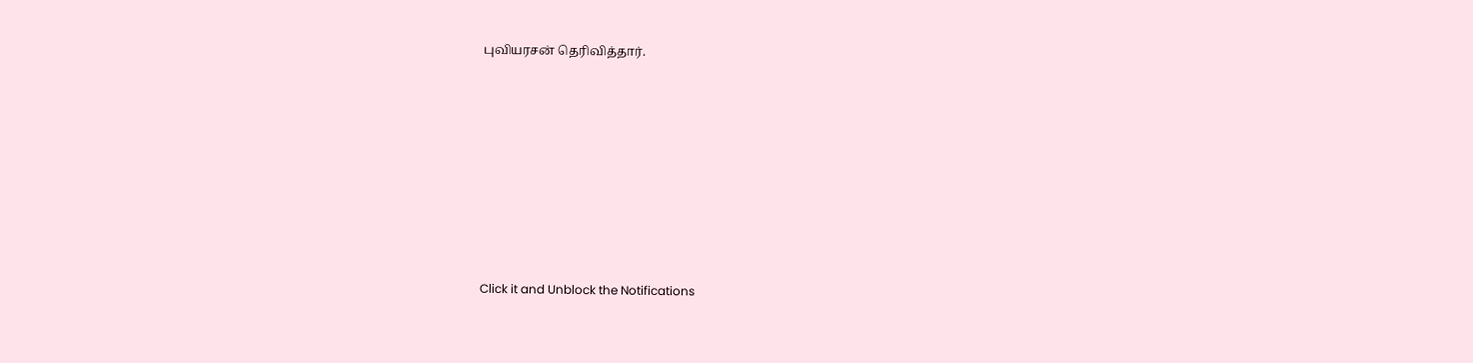புவியரசன் தெரிவித்தார்.












Click it and Unblock the Notifications